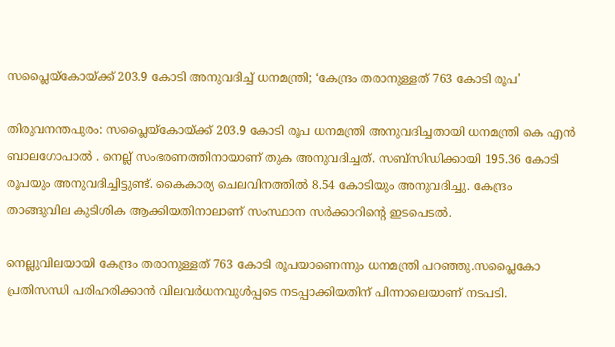സപ്ലൈയ്‌കോയ്‌ക്ക്‌ 203.9 കോടി അനുവദിച്ച് ധനമന്ത്രി; ‘കേന്ദ്രം തരാനുള്ളത്‌ 763 കോടി രൂപ’

തിരുവനന്തപുരം: സപ്ലൈയ്‌കോയ്‌ക്ക്‌ 203.9 കോടി രൂപ ധനമന്ത്രി അനുവദിച്ചതായി ധനമന്ത്രി കെ എൻ ബാലഗോപാൽ . നെല്ല്‌ സംഭരണത്തിനായാണ്‌ തുക അനുവദിച്ചത്‌. സബ്‌സിഡിക്കായി 195.36 കോടി രൂപയും അനുവദിച്ചിട്ടുണ്ട്. കൈകാര്യ ചെലവിനത്തിൽ 8.54 കോടിയും അനുവദിച്ചു. കേന്ദ്രം താങ്ങുവില കുടിശിക ആക്കിയതിനാലാണ്‌ സംസ്ഥാന സർക്കാറിൻ്റെ ഇടപെടൽ.

നെല്ലുവിലയായി കേന്ദ്രം തരാനുള്ളത്‌ 763 കോടി രൂപയാണെന്നും ധനമന്ത്രി പറഞ്ഞു.സപ്ലൈകോ പ്രതിസന്ധി പരിഹരിക്കാന്‍ വിലവർധനവുള്‍പ്പടെ നടപ്പാക്കിയതിന് പിന്നാലെയാണ് നടപടി.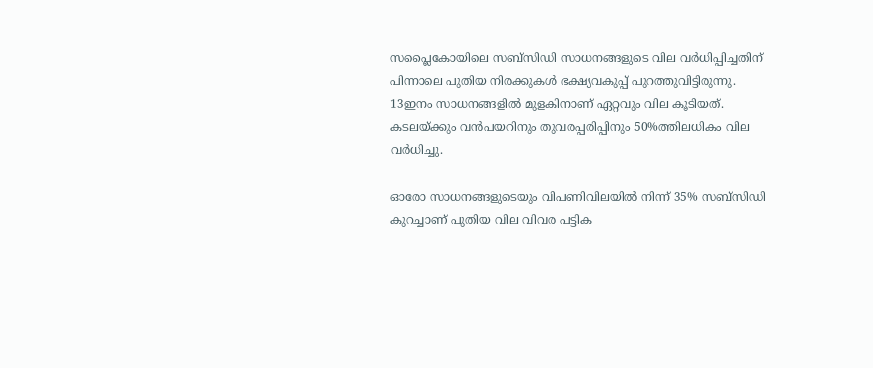സപ്ലൈകോയിലെ സബ്സിഡി സാധനങ്ങളുടെ വില വര്‍ധിപ്പിച്ചതിന് പിന്നാലെ പുതിയ നിരക്കുകള്‍ ഭക്ഷ്യവകുപ്പ് പുറത്തുവിട്ടിരുന്നു. 13ഇനം സാധനങ്ങളില്‍ മുളകിനാണ് ഏറ്റവും വില കൂടിയത്. കടലയ്ക്കും വന്‍പയറിനും തുവരപ്പരിപ്പിനും 50%ത്തിലധികം വില വര്‍ധിച്ചു.

ഓരോ സാധനങ്ങളുടെയും വിപണിവിലയില്‍ നിന്ന് 35% സബ്‌സിഡി കുറച്ചാണ് പുതിയ വില വിവര പട്ടിക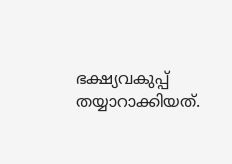ഭക്ഷ്യവകുപ്പ് തയ്യാറാക്കിയത്.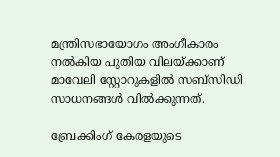മന്ത്രിസഭായോഗം അംഗീകാരം നല്‍കിയ പുതിയ വിലയ്ക്കാണ് മാവേലി സ്റ്റോറുകളില്‍ സബ്സിഡി സാധനങ്ങള്‍ വില്‍ക്കുന്നത്.

ബ്രേക്കിംഗ് കേരളയുടെ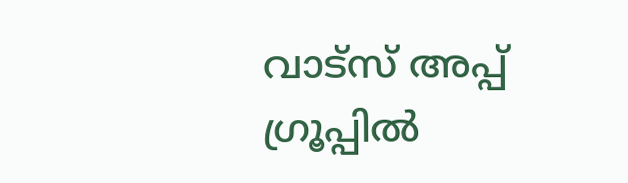വാട്സ് അപ്പ് ഗ്രൂപ്പിൽ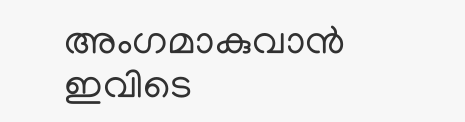അംഗമാകുവാൻ ഇവിടെ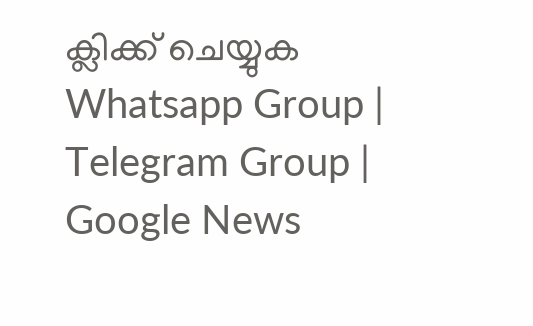ക്ലിക്ക് ചെയ്യുക Whatsapp Group | Telegram Group | Google News